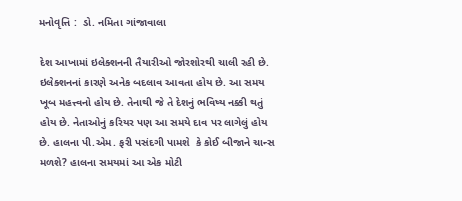મનોવૃત્તિ :  ડો. નમિતા ગાંજાવાલા

દેશ આખામાં ઇલેક્શનની તૈયારીઓ જોરશોરથી ચાલી રહી છે. ઇલેક્શનનાં કારણે અનેક બદલાવ આવતા હોય છે. આ સમય ખૂબ મહત્ત્વનો હોય છે. તેનાથી જે તે દેશનું ભવિષ્ય નક્કી થતું હોય છે. નેતાઓનું કરિયર પણ આ સમયે દાવ પર લાગેલું હોય છે. હાલના પી.એમ. ફરી પસંદગી પામશે  કે કોઈ બીજાને ચાન્સ મળશે? હાલના સમયમાં આ એક મોટી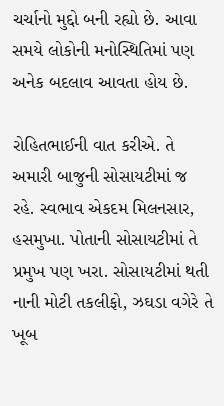ચર્ચાનો મુદ્દો બની રહ્યો છે. આવા સમયે લોકોની મનોસ્થિતિમાં પણ અનેક બદલાવ આવતા હોય છે.

રોહિતભાઈની વાત કરીએ. તે અમારી બાજુની સોસાયટીમાં જ રહે. સ્વભાવ એકદમ મિલનસાર, હસમુખા. પોતાની સોસાયટીમાં તે પ્રમુખ પણ ખરા. સોસાયટીમાં થતી નાની મોટી તકલીફો, ઝઘડા વગેરે તે ખૂબ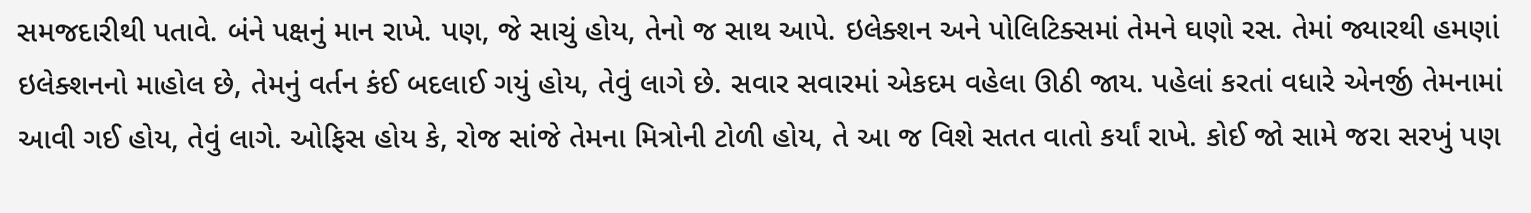સમજદારીથી પતાવે. બંને પક્ષનું માન રાખે. પણ, જે સાચું હોય, તેનો જ સાથ આપે. ઇલેક્શન અને પોલિટિક્સમાં તેમને ઘણો રસ. તેમાં જ્યારથી હમણાં ઇલેક્શનનો માહોલ છે, તેમનું વર્તન કંઈ બદલાઈ ગયું હોય, તેવું લાગે છે. સવાર સવારમાં એકદમ વહેલા ઊઠી જાય. પહેલાં કરતાં વધારે એનર્જી તેમનામાં આવી ગઈ હોય, તેવું લાગે. ઓફિસ હોય કે, રોજ સાંજે તેમના મિત્રોની ટોળી હોય, તે આ જ વિશે સતત વાતો કર્યાં રાખે. કોઈ જો સામે જરા સરખું પણ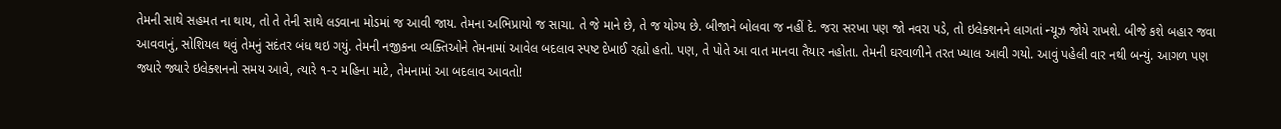તેમની સાથે સહમત ના થાય, તો તે તેની સાથે લડવાના મોડમાં જ આવી જાય. તેમના અભિપ્રાયો જ સાચા. તે જે માને છે, તે જ યોગ્ય છે. બીજાને બોલવા જ નહીં દે. જરા સરખા પણ જો નવરા પડે, તો ઇલેક્શનને લાગતાં ન્યૂઝ જોયે રાખશે. બીજે કશે બહાર જવા આવવાનું, સોશિયલ થવું તેમનું સદંતર બંધ થઇ ગયું. તેમની નજીકના વ્યક્તિઓને તેમનામાં આવેલ બદલાવ સ્પષ્ટ દેખાઈ રહ્યો હતો. પણ, તે પોતે આ વાત માનવા તૈયાર નહોતા. તેમની ઘરવાળીને તરત ખ્યાલ આવી ગયો. આવું પહેલી વાર નથી બન્યું. આગળ પણ જ્યારે જ્યારે ઇલેક્શનનો સમય આવે, ત્યારે ૧-૨ મહિના માટે, તેમનામાં આ બદલાવ આવતો!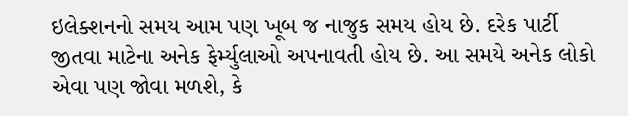ઇલેક્શનનો સમય આમ પણ ખૂબ જ નાજુક સમય હોય છે. દરેક પાર્ટી જીતવા માટેના અનેક ફેર્મ્યુલાઓ અપનાવતી હોય છે. આ સમયે અનેક લોકો એવા પણ જોવા મળશે, કે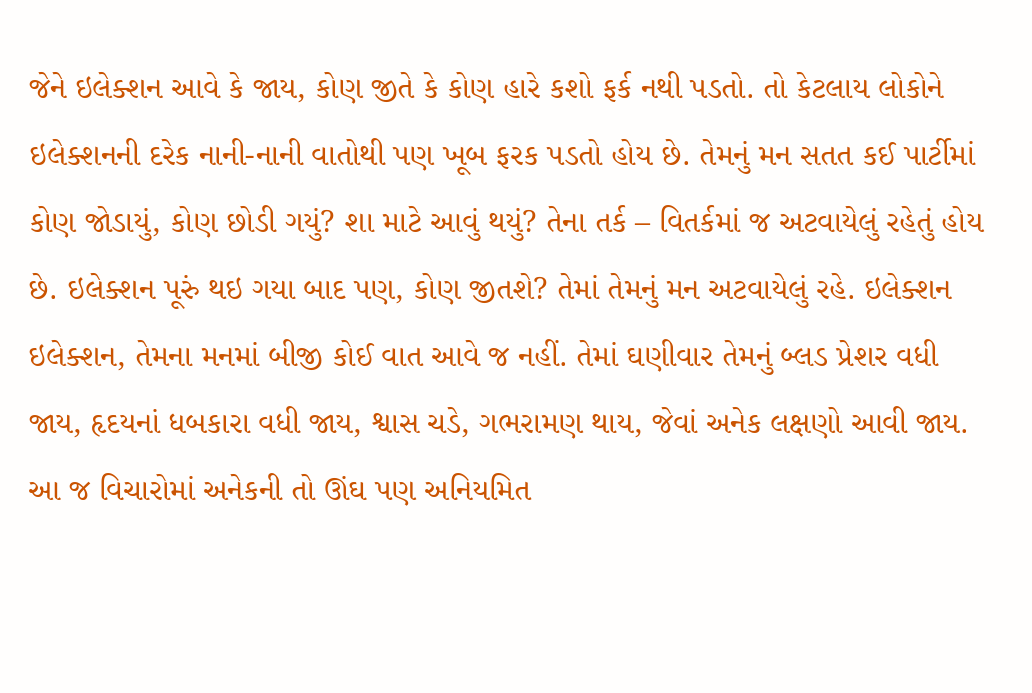જેને ઇલેક્શન આવે કે જાય, કોણ જીતે કે કોણ હારે કશો ફર્ક નથી પડતો. તો કેટલાય લોકોને ઇલેક્શનની દરેક નાની-નાની વાતોથી પણ ખૂબ ફરક પડતો હોય છે. તેમનું મન સતત કઈ પાર્ટીમાં કોણ જોડાયું, કોણ છોડી ગયું? શા માટે આવું થયું? તેના તર્ક – વિતર્કમાં જ અટવાયેલું રહેતું હોય છે. ઇલેક્શન પૂરું થઇ ગયા બાદ પણ, કોણ જીતશે? તેમાં તેમનું મન અટવાયેલું રહે. ઇલેક્શન ઇલેક્શન, તેમના મનમાં બીજી કોઈ વાત આવે જ નહીં. તેમાં ઘણીવાર તેમનું બ્લડ પ્રેશર વધી જાય, હૃદયનાં ધબકારા વધી જાય, શ્વાસ ચડે, ગભરામણ થાય, જેવાં અનેક લક્ષણો આવી જાય. આ જ વિચારોમાં અનેકની તો ઊંઘ પણ અનિયમિત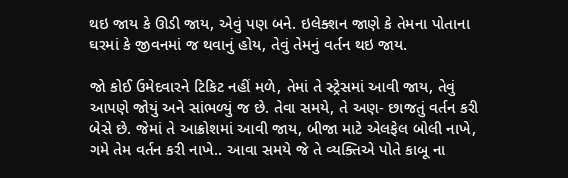થઇ જાય કે ઊડી જાય, એવું પણ બને. ઇલેક્શન જાણે કે તેમના પોતાના ઘરમાં કે જીવનમાં જ થવાનું હોય, તેવું તેમનું વર્તન થઇ જાય.

જો કોઈ ઉમેદવારને ટિકિટ નહીં મળે, તેમાં તે સ્ટ્રેસમાં આવી જાય, તેવું આપણે જોયું અને સાંભળ્યું જ છે. તેવા સમયે, તે અણ- છાજતું વર્તન કરી બેસે છે. જેમાં તે આક્રોશમાં આવી જાય, બીજા માટે એલફેલ બોલી નાખે, ગમે તેમ વર્તન કરી નાખે.. આવા સમયે જે તે વ્યક્તિએ પોતે કાબૂ ના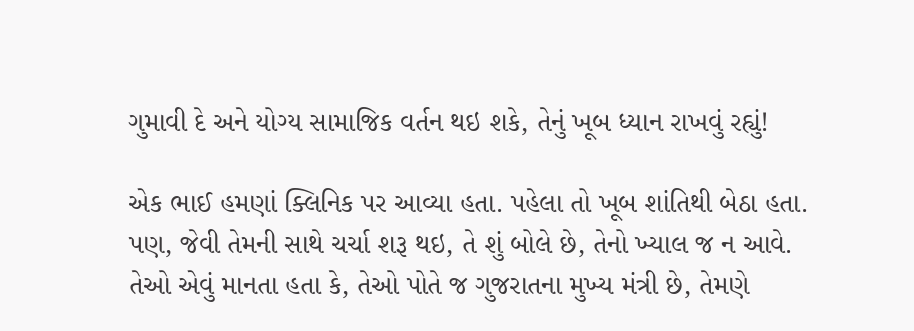ગુમાવી દે અને યોગ્ય સામાજિક વર્તન થઇ શકે, તેનું ખૂબ ધ્યાન રાખવું રહ્યું!

એક ભાઈ હમણાં ક્લિનિક પર આવ્યા હતા. પહેલા તો ખૂબ શાંતિથી બેઠા હતા. પણ, જેવી તેમની સાથે ચર્ચા શરૂ થઇ, તે શું બોલે છે, તેનો ખ્યાલ જ ન આવે. તેઓ એવું માનતા હતા કે, તેઓ પોતે જ ગુજરાતના મુખ્ય મંત્રી છે, તેમણે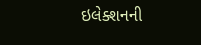ઇલેક્શનની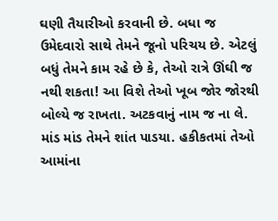ઘણી તૈયારીઓ કરવાની છે. બધા જ ઉમેદવારો સાથે તેમને જૂનો પરિચય છે. એટલું બધું તેમને કામ રહે છે કે, તેઓ રાત્રે ઊંઘી જ નથી શકતા! આ વિશે તેઓ ખૂબ જોર જોરથી બોલ્યે જ રાખતા. અટકવાનું નામ જ ના લે. માંડ માંડ તેમને શાંત પાડયા. હકીકતમાં તેઓ આમાંના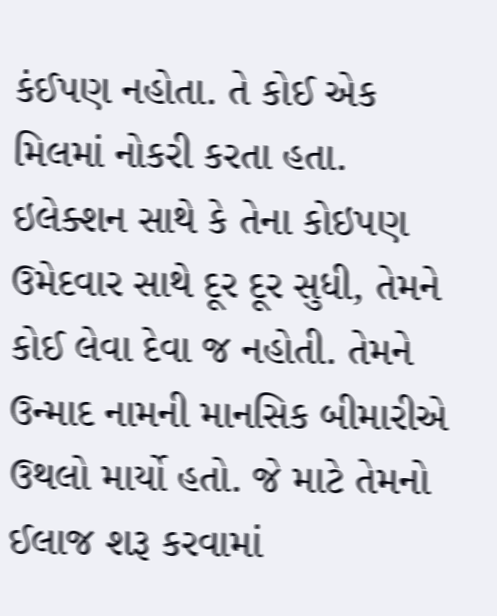કંઈપણ નહોતા. તે કોઈ એક મિલમાં નોકરી કરતા હતા. ઇલેક્શન સાથે કે તેના કોઇપણ ઉમેદવાર સાથે દૂર દૂર સુધી, તેમને કોઈ લેવા દેવા જ નહોતી. તેમને ઉન્માદ નામની માનસિક બીમારીએ ઉથલો માર્યો હતો. જે માટે તેમનો ઈલાજ શરૂ કરવામાં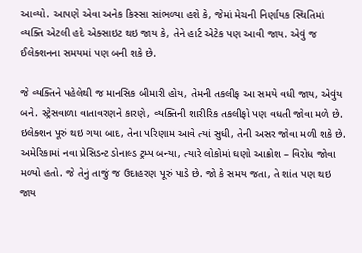આવ્યો. આપણે એવા અનેક કિસ્સા સાંભળ્યા હશે કે, જેમાં મેચની નિર્ણાયક સ્થિતિમાં વ્યક્તિ એટલી હદે એક્સાઇટ થઇ જાય કે, તેને હાર્ટ એટેક પણ આવી જાય. એવું જ ઈલેક્શનના સમયમાં પણ બની શકે છે.

જે વ્યક્તિને પહેલેથી જ માનસિક બીમારી હોય, તેમની તકલીફ આ સમયે વધી જાય, એવુંય બને. સ્ટ્રેસવાળા વાતાવરણને કારણે, વ્યક્તિની શારીરિક તકલીફો પણ વધતી જોવા મળે છે. ઇલેક્શન પૂરું થઇ ગયા બાદ, તેના પરિણામ આવે ત્યાં સુધી, તેની અસર જોવા મળી શકે છે. અમેરિકામાં નવા પ્રેસિડન્ટ ડોનાલ્ડ ટ્રમ્પ બન્યા, ત્યારે લોકોમાં ઘણો આક્રોશ – વિરોધ જોવા મળ્યો હતો. જે તેનું તાજું જ ઉદાહરણ પૂરું પાડે છે. જો કે સમય જતા, તે શાંત પણ થઇ જાય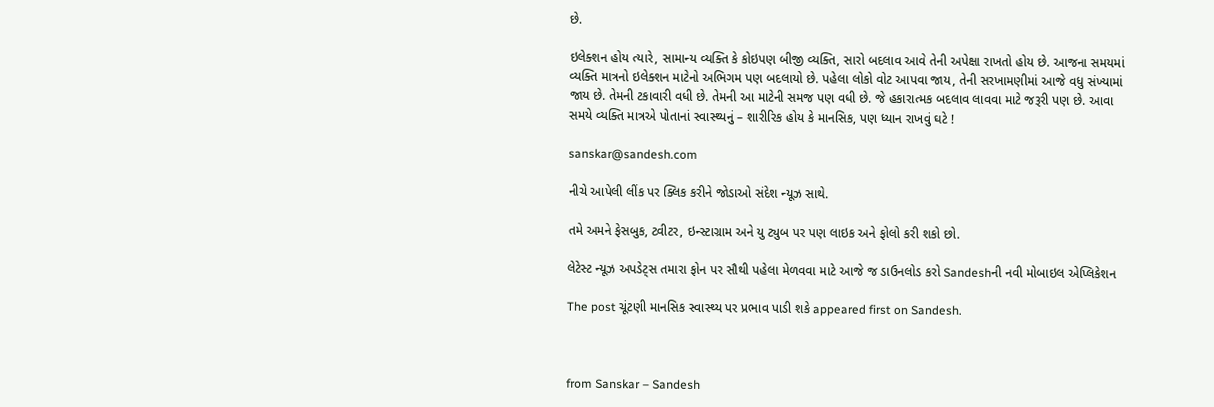છે.

ઇલેક્શન હોય ત્યારે, સામાન્ય વ્યક્તિ કે કોઇપણ બીજી વ્યક્તિ, સારો બદલાવ આવે તેની અપેક્ષા રાખતો હોય છે. આજના સમયમાં વ્યક્તિ માત્રનો ઇલેક્શન માટેનો અભિગમ પણ બદલાયો છે. પહેલા લોકો વોટ આપવા જાય, તેની સરખામણીમાં આજે વધુ સંખ્યામાં જાય છે. તેમની ટકાવારી વધી છે. તેમની આ માટેની સમજ પણ વધી છે. જે હકારાત્મક બદલાવ લાવવા માટે જરૂરી પણ છે. આવા સમયે વ્યક્તિ માત્રએ પોતાનાં સ્વાસ્થ્યનું – શારીરિક હોય કે માનસિક, પણ ધ્યાન રાખવું ઘટે !

sanskar@sandesh.com

નીચે આપેલી લીંક પર ક્લિક કરીને જોડાઓ સંદેશ ન્યૂઝ સાથે.

તમે અમને ફેસબુક, ટ્વીટર, ઇન્સ્ટાગ્રામ અને યુ ટ્યુબ પર પણ લાઇક અને ફોલો કરી શકો છો.

લેટેસ્ટ ન્યૂઝ અપડેટ્સ તમારા ફોન પર સૌથી પહેલા મેળવવા માટે આજે જ ડાઉનલોડ કરો Sandeshની નવી મોબાઇલ એપ્લિકેશન

The post ચૂંટણી માનસિક સ્વાસ્થ્ય પર પ્રભાવ પાડી શકે appeared first on Sandesh.



from Sanskar – Sandesh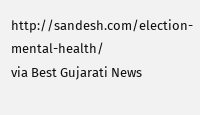http://sandesh.com/election-mental-health/
via Best Gujarati News